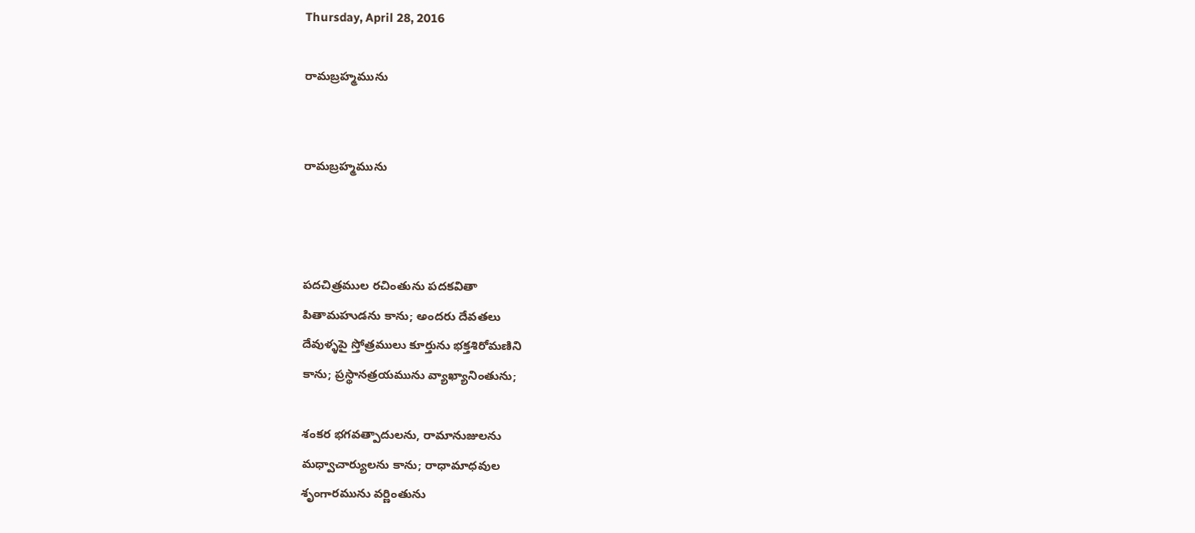Thursday, April 28, 2016

రామబ్రహ్మమును


రామబ్రహ్మమును



పదచిత్రముల రచింతును పదకవితా
పితామహుడను కాను; అందరు దేవతలు
దేవుళ్ళపై స్తోత్రములు కూర్తును భక్తశిరోమణిని
కాను; ప్రస్థానత్రయమును వ్యాఖ్యానింతును;

శంకర భగవత్పాదులను, రామానుజులను
మధ్వాచార్యులను కాను; రాధామాధవుల
శృంగారమును వర్ణింతును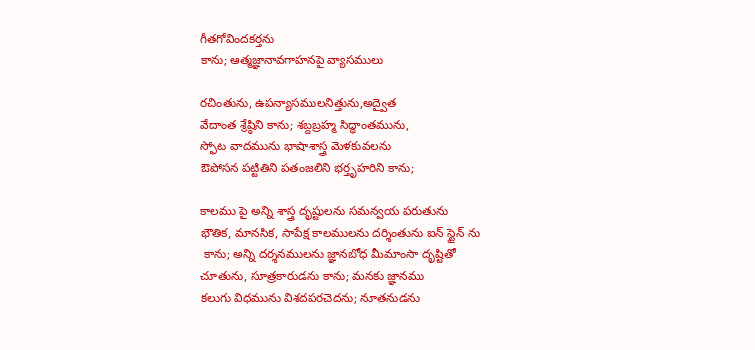గీతగోవిందకర్తను
కాను; ఆత్మజ్ఞానావగాహనపై వ్యాసములు

రచింతును, ఉపన్యాసములనిత్తును,అద్వైత
వేదాంత శ్రేష్ఠిని కాను; శబ్దబ్రహ్మ సిద్ధాంతమును,
స్ఫోట వాదమును భాషాశాస్త్ర మెళకువలను
ఔపోసన పట్టితిని పతంజలిని భర్తృహరిని కాను;

కాలము పై అన్ని శాస్త్ర దృష్టులను సమన్వయ పరుతును
భౌతిక, మానసిక, సాపేక్ష కాలములను దర్శింతును ఐన్ స్టైన్ ను
 కాను; అన్ని దర్శనములను జ్ఞానబోధ మీమాంసా దృష్టితో
చూతును, సూత్రకారుడను కాను; మనకు జ్ఞానము
కలుగు విధమును విశదపరచెదను; నూతనుడను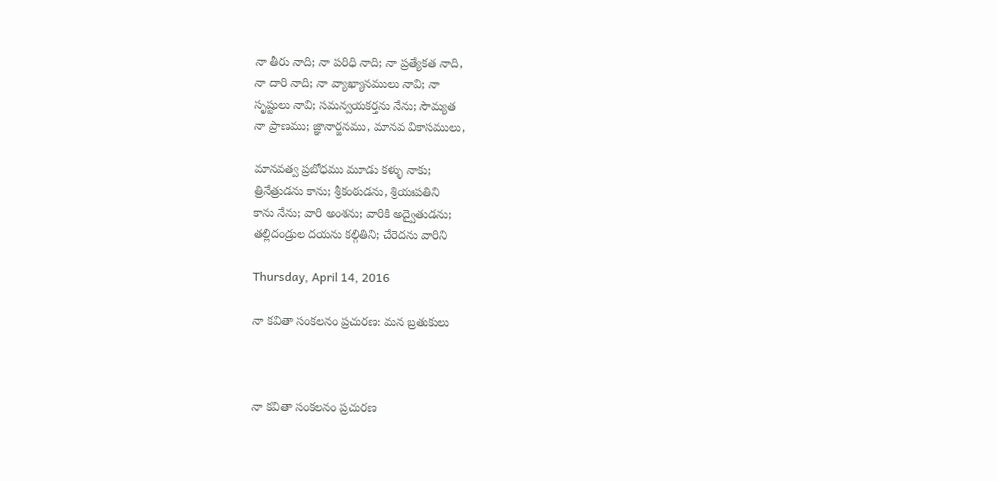నా తీరు నాది; నా పరిధి నాది; నా ప్రత్యేకత నాది,
నా దారి నాది; నా వ్యాఖ్యానములు నావి; నా
సృష్టులు నావి; సమన్వయకర్తను నేను; సౌమ్యత
నా ప్రాణము; జ్ఞానార్జనము, మానవ ‌వికాసములు,

మానవత్వ ప్రబోధము మూడు కళ్ళు నాకు;
త్రినేత్రుడను కాను; శ్రీకంఠుడను, శ్రియఃపతిని
కాను నేను; వారి అంశను; వారికి అద్వైతుడను;
తల్లిదండ్రుల‌ దయను కల్గితిని; చేరెదను వారిని

Thursday, April 14, 2016

నా కవితా సంకలనం ప్రచురణ: మన బ్రతుకులు



నా కవితా సంకలనం ప్రచురణ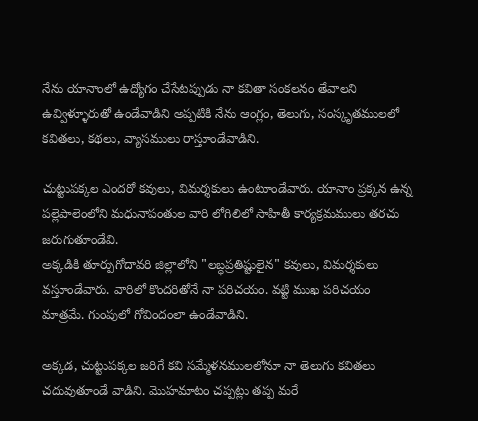నేను యానాంలో ఉద్యోగం చేసేటప్పుడు నా కవితా సంకలనం తేవాలని ఉవ్విళ్ళూరుతో ఉండేవాడిని అప్పటికి నేను ఆంగ్లం, తెలుగు, సంస్కృతములలో కవితలు, కథలు, వ్యాసములు రాస్తూండేవాడిని.

చుట్టుపక్కల ఎందరో కవులు, విమర్శకులు ఉంటూండేవారు. యానాం ప్రక్కన ఉన్న పల్లెపాలెంలోని మధునాపంతుల వారి లోగిలిలో సాహితీ కార్యక్రమములు తరచు జరుగుతూండేవి.
అక్కడికి తూర్పుగోదావరి జిల్లాలోని "లబ్ధప్రతిష్టులైన" కవులు, విమర్శకులు వస్తూండేవారు. వారిలో కొందరితోనే నా పరిచయం. వట్టి ముఖ పరిచయం మాత్రమే. గుంపులో గోవిందంలా ఉండేవాడిని.

అక్కడ, చుట్టుపక్కల జరిగే కవి సమ్మేళనములలోనూ నా తెలుగు కవితలు చదువుతూండే వాడిని. మొహమాటం చప్పట్లు తప్ప మరే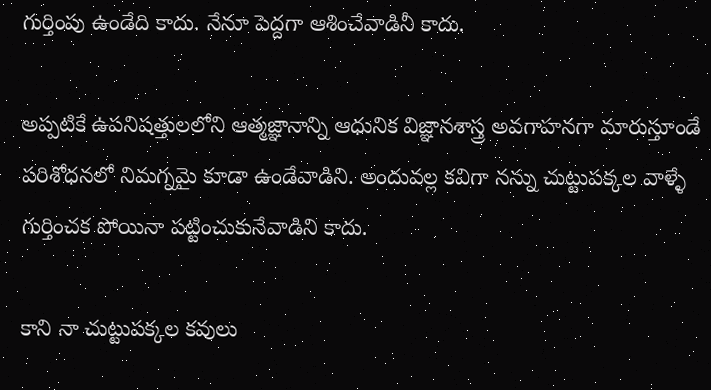గుర్తింపు ఉండేది కాదు. నేనూ పెద్దగా ఆశించేవాడినీ కాదు.

అప్పటికే ఉపనిషత్తులలోని ఆత్మజ్ఞానాన్ని ఆధునిక విజ్ఞానశాస్త్ర అవగాహనగా మారుస్తూండే పరిశోధనలో నిమగ్నమై కూడా ఉండేవాడిని. అందువల్ల కవిగా నన్ను చుట్టుపక్కల వాళ్ళే గుర్తించక పోయినా పట్టించుకునేవాడిని కాదు.

కాని నా చుట్టుపక్కల కవులు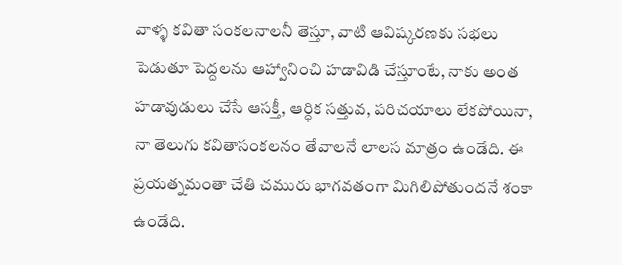వాళ్ళ కవితా సంకలనాలనీ తెస్తూ, వాటి ఆవిష్కరణకు సభలు పెడుతూ పెద్దలను ఆహ్వానించి హడావిడి చేస్తూంటే, నాకు అంత హడావుడులు చేసే ఆసక్తీ, ఆర్ధిక సత్తువ, పరిచయాలు లేకపోయినా, నా తెలుగు కవితాసంకలనం తేవాలనే లాలస మాత్రం ఉండేది. ఈ ప్రయత్నమంతా చేతి చమురు భాగవతంగా మిగిలిపోతుందనే శంకా ఉండేది.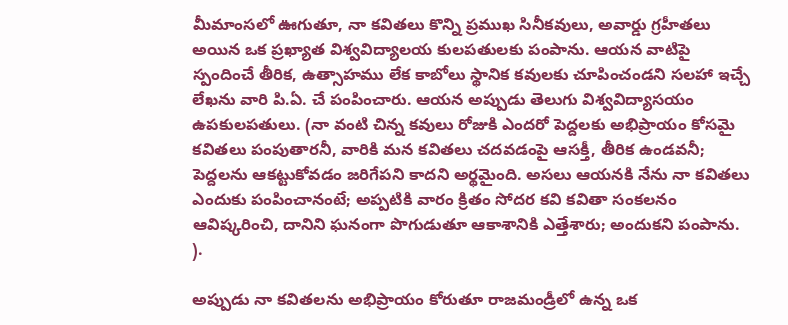మీమాంసలో ఊగుతూ, నా కవితలు కొన్ని ప్రముఖ సినీకవులు, అవార్డు గ్రహీతలు అయిన ఒక ప్రఖ్యాత విశ్వవిద్యాలయ కులపతులకు పంపాను. ఆయన వాటిపై స్పందించే తీరిక, ఉత్సాహము లేక కాబోలు స్థానిక కవులకు చూపించండని సలహా ఇచ్చే లేఖను వారి పి.ఏ. చే పంపించారు. ఆయన అప్పుడు తెలుగు విశ్వవిద్యాసయం ఉపకులపతులు. (నా వంటి చిన్న కవులు రోజుకి ఎందరో పెద్దలకు అభిప్రాయం కోసమై కవితలు పంపుతారనీ, వారికి మన కవితలు చదవడంపై ఆసక్తీ, తీరిక ఉండవనీ; పెద్దలను ఆకట్టుకోవడం జరిగేపని కాదని అర్థమైంది. అసలు ఆయనకి నేను నా కవితలు ఎందుకు పంపించానంటే; అప్పటికి వారం క్రితం సోదర కవి కవితా సంకలనం ఆవిష్కరించి, దానిని ఘనంగా పొగుడుతూ ఆకాశానికి ఎత్తేశారు; అందుకని పంపాను. ).

అప్పుడు నా కవితలను అభిప్రాయం కోరుతూ రాజమండ్రీలో ఉన్న ఒక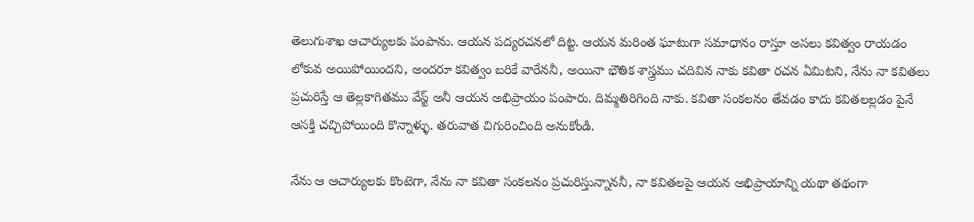తెలుగుశాఖ ఆచార్యులకు పంపాను. ఆయన పద్యరచనలో దిట్ట. ఆయన మరింత ఘాటుగా సమాధానం రాస్తూ అసలు కవిత్వం రాయడం లోకువ అయిపోయిందని, అందరూ కవిత్వం బరికే వారేననీ, అయినా భౌతిక శాస్త్రము చదివిన నాకు కవితా రచన ఏమిటని, నేను నా కవితలు ప్రచురిస్తే ఆ తెల్లకాగితము వేస్ట్ అనీ ఆయన అభిప్రాయం పంపారు. దిమ్మతిరిగింది నాకు. కవితా సంకలనం తేవడం కాదు కవితలల్లడం పైనే ఆసక్తి చచ్చిపోయింది కొన్నాళ్ళు. తరువాత చిగురించింది అనుకోండి.

నేను ఆ ఆచార్యులకు కొంటెగా, నేను నా కవితా సంకలనం ప్రచురిస్తున్నాననీ, నా కవితలపై ఆయన అభిప్రాయాన్ని యథా తథంగా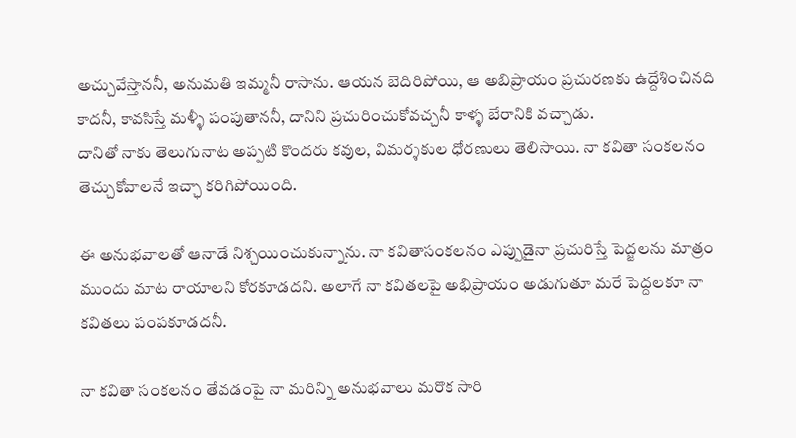అచ్చువేస్తాననీ, అనుమతి ఇమ్మనీ రాసాను. ఆయన బెదిరిపోయి, ఆ అబిప్రాయం ప్రచురణకు ఉద్దేశించినది కాదనీ, కావసిస్తే మళ్ళీ పంపుతాననీ, దానిని ప్రచురించుకోవచ్చనీ కాళ్ళ బేరానికి వచ్చాడు.
దానితో నాకు తెలుగునాట అప్పటి కొందరు కవుల, విమర్శకుల ధోరణులు తెలిసాయి. నా కవితా సంకలనం తెచ్చుకోవాలనే ఇచ్ఛా కరిగిపోయింది.

ఈ అనుభవాలతో ఆనాడే నిశ్చయించుకున్నాను. నా కవితాసంకలనం ఎప్పుడైనా ప్రచురిస్తే పెద్జలను మాత్రం ముందు మాట రాయాలని కోరకూడదని. అలాగే నా కవితలపై అభిప్రాయం అడుగుతూ మరే పెద్దలకూ నా కవితలు పంపకూడదనీ.

నా కవితా సంకలనం తేవడంపై నా మరిన్ని అనుభవాలు మరొక సారి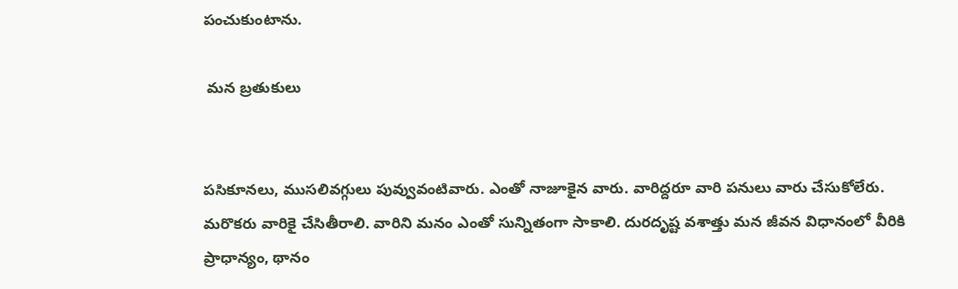పంచుకుంటాను.

 మన బ్రతుకులు


పసికూనలు, ముసలివగ్గులు పువ్వువంటివారు. ఎంతో నాజూకైన వారు. వారిద్దరూ వారి పనులు వారు చేసుకోలేరు. మరొకరు వారికై చేసితీరాలి. వారిని మనం ఎంతో సున్నితంగా సాకాలి. దురదృష్ట వశాత్తు మన జీవన విధానంలో వీరికి ప్రాధాన్యం, థానం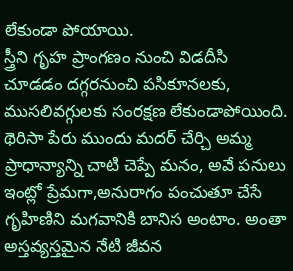లేకుండా పోయాయి.
స్త్రీని గృహ ప్రాంగణం నుంచి విడదీసి చూడడం దగ్గరనుంచి పసికూనలకు, ముసలివగ్గులకు సంరక్షణ లేకుండాపోయింది. థెరిసా పేరు ముందు మదర్ చేర్చి అమ్మ ప్రాధాన్యాన్ని చాటి చెప్పే మనం, అవే పనులు ఇంట్లో ప్రేమగా,అనురాగం పంచుతూ చేసే గృహిణిని మగవానికి బానిస అంటాం. అంతా అస్తవ్యస్తమైన నేటి జీవన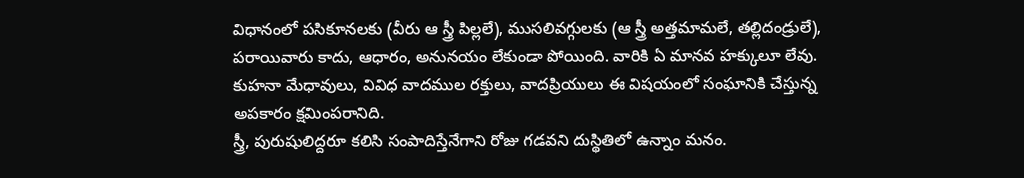విధానంలో పసికూనలకు (వీరు ఆ స్త్రీ పిల్లలే), ముసలివగ్గులకు (ఆ స్త్రీ అత్తమామలే, తల్లిదండ్రులే), పరాయివారు కాదు, ఆధారం, అనునయం లేకుండా పోయింది. వారికి ఏ మానవ హక్కులూ లేవు. కుహనా మేధావులు, వివిధ వాదముల రక్తులు, వాదప్రియులు ఈ విషయంలో సంఘానికి చేస్తున్న అపకారం క్షమింపరానిది.
స్త్రీ, పురుషులిద్దరూ కలిసి సంపాదిస్తేనేగాని రోజు గడవని దుస్థితిలో ఉన్నాం మనం.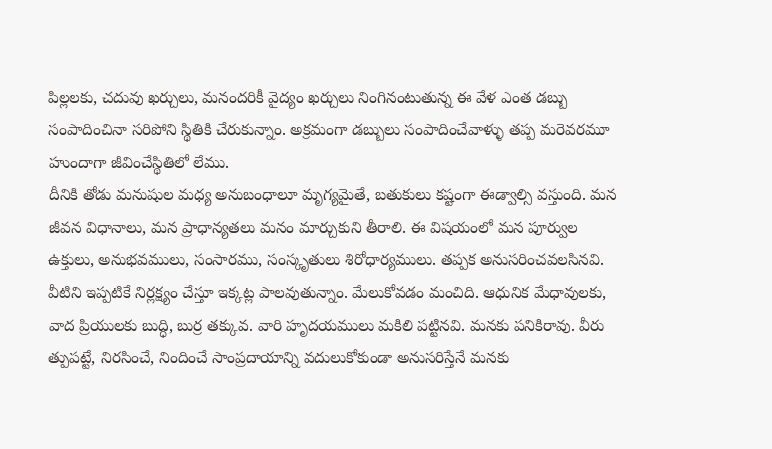పిల్లలకు, చదువు ఖర్చులు, మనందరికీ వైద్యం ఖర్చులు నింగినంటుతున్న ఈ వేళ ఎంత డబ్బు సంపాదించినా సరిపోని స్థితికి చేరుకున్నాం. అక్రమంగా డబ్బులు సంపాదించేవాళ్ళు తప్ప మరెవరమూ హుందాగా జీవించేస్థితిలో లేము.
దీనికి తోడు మనుషుల మధ్య అనుబంధాలూ మృగ్యమైతే, బతుకులు కష్టంగా ఈడ్వాల్సి వస్తుంది. మన జీవన విధానాలు, మన ప్రాధాన్యతలు మనం మార్చుకుని తీరాలి. ఈ విషయంలో మన పూర్వుల ఉక్తులు, అనుభవములు, సంసారము, సంస్కృతులు శిరోధార్యములు. తప్పక అనుసరించవలసినవి. వీటిని ఇప్పటికే నిర్లక్ష్యం చేస్తూ ఇక్కట్ల పాలవుతున్నాం. మేలుకోవడం మంచిది. ఆధునిక మేధావులకు, వాద ప్రియులకు బుద్ధి, బుర్ర తక్కువ. వారి హృదయములు మకిలి పట్టినవి. మనకు పనికిరావు. వీరు త్పుపట్టే, నిరసించే, నిందించే సాంప్రదాయాన్ని వదులుకోకుండా అనుసరిస్తేనే మనకు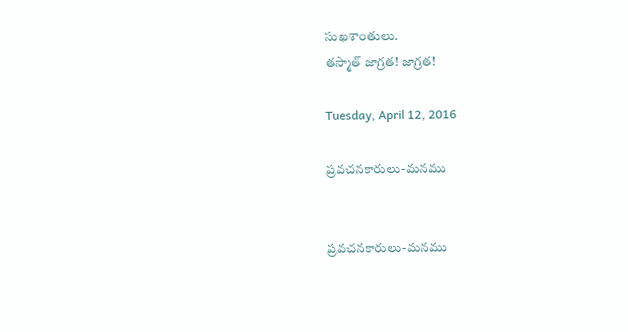సుఖశాంతులు.
తస్మాత్ జాగ్రత! జాగ్రత!

Tuesday, April 12, 2016

ప్రవచనకారులు-మనము


ప్రవచనకారులు-మనము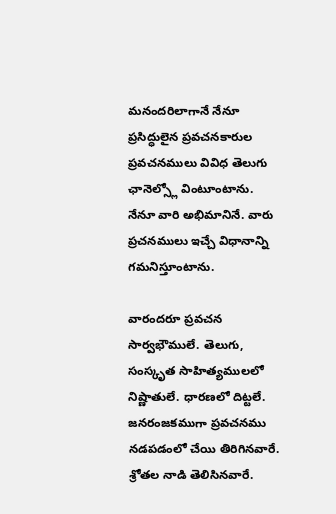మనందరిలాగానే నేనూ ప్రసిద్ధులైన ప్రవచనకారుల ప్రవచనములు వివిధ తెలుగు ఛానెల్స్లో వింటూంటాను. నేనూ వారి అభిమానినే. వారు ప్రచనములు ఇచ్చే విధానాన్ని గమనిస్తూంటాను.

వారందరూ ప్రవచన సార్వభౌములే. తెలుగు, సంస్కృత సాహిత్యములలో నిష్ణాతులే. ధారణలో దిట్టలే. జనరంజకముగా ప్రవచనము నడపడంలో చేయి తిరిగినవారే. శ్రోతల నాడి తెలిసినవారే.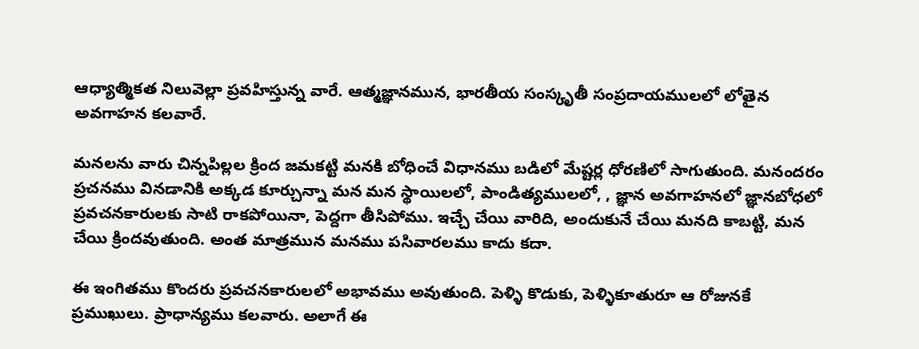ఆధ్యాత్మికత నిలువెల్లా ప్రవహిస్తున్న వారే. ఆత్మజ్ఞానమున, భారతీయ సంస్కృతీ సంప్రదాయములలో లోతైన అవగాహన కలవారే.

మనలను వారు చిన్నపిల్లల క్రింద జమకట్టి మనకి బోధించే విధానము బడిలో మేష్టర్ల ధోరణిలో సాగుతుంది. మనందరం ప్రచనము వినడానికి అక్కడ కూర్చున్నా మన మన స్థాయిలలో, పాండిత్యములలో, , జ్ఞాన అవగాహనలో జ్ఞానబోధలో ప్రవచనకారులకు సాటి రాకపోయినా, పెద్దగా తీసిపోము. ఇచ్చే చేయి వారిది, అందుకునే చేయి మనది కాబట్టి, మన చేయి క్రిందవుతుంది. అంత మాత్రమున మనము పసివారలము కాదు కదా.

ఈ ఇంగితము కొందరు ప్రవచనకారులలో అభావము అవుతుంది. పెళ్ళి కొడుకు, పెళ్ళికూతురూ ఆ రోజునకే ప్రముఖులు. ప్రాధాన్యము కలవారు. అలాగే ఈ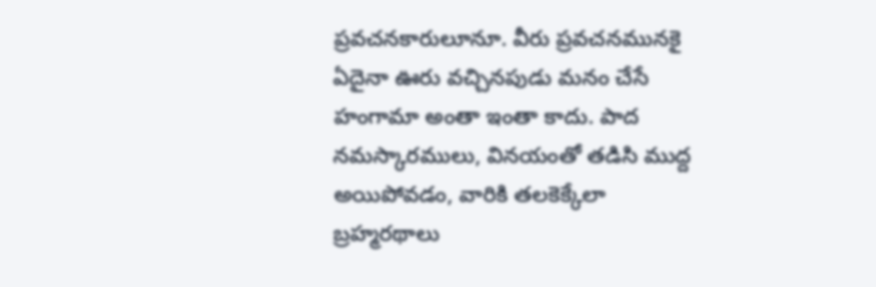ప్రవచనకారులూనూ. వీరు ప్రవచనమునకై‌ ఏదైనా ఊరు వచ్చినపుడు మనం ‌చేసే హంగామా అంతా ఇంతా కాదు. పాద నమస్కారములు, వినయంతో తడిసి ముద్ద అయిపోవడం, వారికి తలకెక్కేలా
బ్రహ్మరథాలు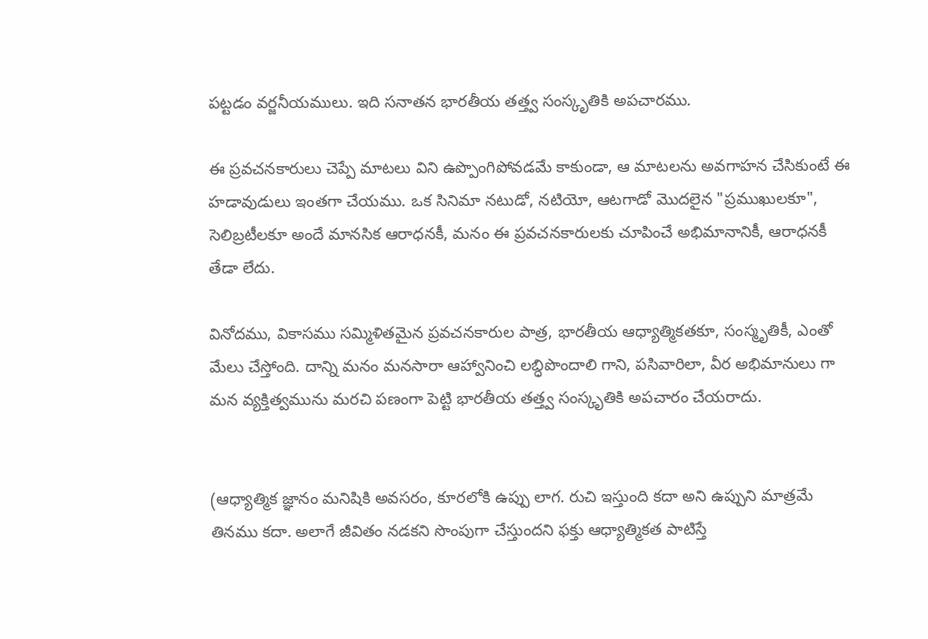పట్టడం వర్జనీయములు. ఇది సనాతన భారతీయ తత్త్వ సంస్కృతికి అపచారము.

ఈ ప్రవచనకారులు చెప్పే మాటలు విని‌ ఉప్పొంగిపోవడమే కాకుండా, ఆ మాటలను అవగాహన చేసికుంటే ఈ హడావుడులు ఇంతగా చేయము. ఒక సినిమా నటుడో, నటియో, ఆటగాడో మొదలైన "ప్రముఖులకూ", సెలిబ్రటీలకూ అందే మానసిక ఆరాధనకీ, మనం ఈ ప్రవచనకారులకు చూపించే అభిమానానికీ, ఆరాధనకీ తేడా లేదు.

వినోదము, వికాసము సమ్మిళితమైన ప్రవచనకారుల పాత్ర, భారతీయ ఆధ్యాత్మికతకూ, సంస్మృతికీ, ఎంతో మేలు చేస్తోంది. దాన్ని మనం మనసారా ఆహ్వానించి లబ్ధిపొందాలి గాని, పసివారిలా, వీర అభిమానులు గా మన వ్యక్తిత్వమును మరచి పణంగా పెట్టి భారతీయ‌ తత్త్వ సంస్కృతికి అపచారం చేయరాదు.


(ఆధ్యాత్మిక జ్ఞానం మనిషికి అవసరం, కూరలోకి ఉప్పు లాగ. రుచి ఇస్తుంది కదా అని ఉప్పుని మాత్రమే తినము కదా. అలాగే జీవితం నడకని సొంపుగా చేస్తుందని ఫక్తు ఆధ్యాత్మికత పాటిస్తే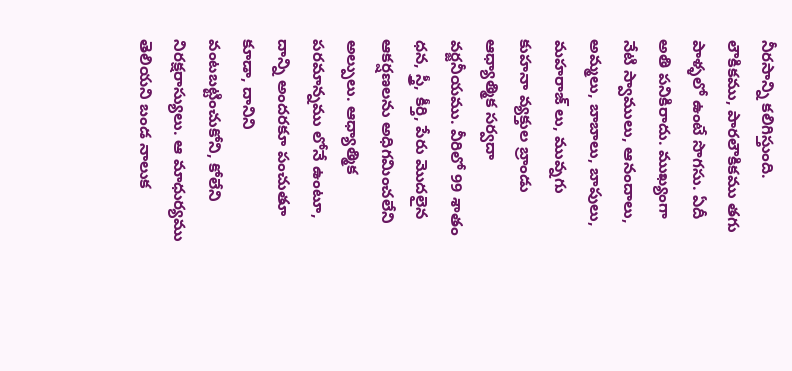నీరసాన్ని కలిగిస్తుంది. లౌకికము, పారలౌకికము తగు పాళ్ళలో ఉంటే సొగసు. ఏదీ అతి పనికిరాదు. ముఖ్యంగా నేటి స్వాములు, ఆనందాలు, అమ్మలు, బాబాలు, బాపులు, మహరాజ్ లు, మువ్నగు కుహనా వ్యక్తుల బ్రాండు ఆధ్యాత్మిక సర్వదా వర్జనీయము. వీరిలో 99 శాతం ధన, స్త్రీ, కీర్తి, పేరు మొదలైన ఆకర్షణలను అధిగమించలేని అల్పులు. ఆధ్యాత్మిక పరమాన్నము లోనే ఉంటూ, దాన్ని అందరకూ పంచుతూ కూడా, దానిని వంటబట్టించుకోని, కోలేని నిరక్షరాస్యులు. ఆ మాధుర్యము తెలియని బండ నాలుక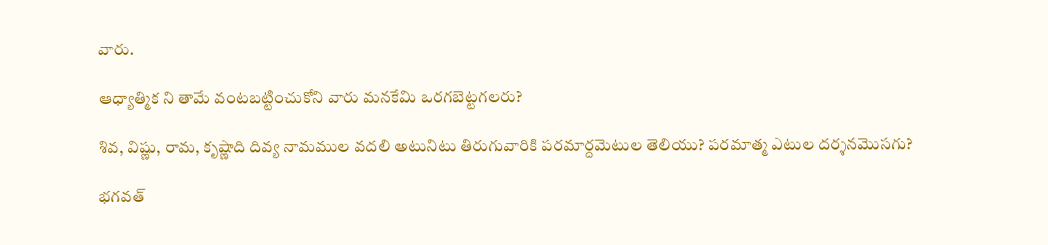వారు.

ఆధ్యాత్మిక ని తామే వంటబట్టించుకోని వారు మనకేమి ఒరగబెట్టగలరు?

శివ, విష్ణు, రామ, కృష్ణాది దివ్య నామముల వదలి అటునిటు తిరుగువారికి పరమార్దమెటుల తెలియు? పరమాత్మ ఎటుల దర్శనమొసగు?

భగవత్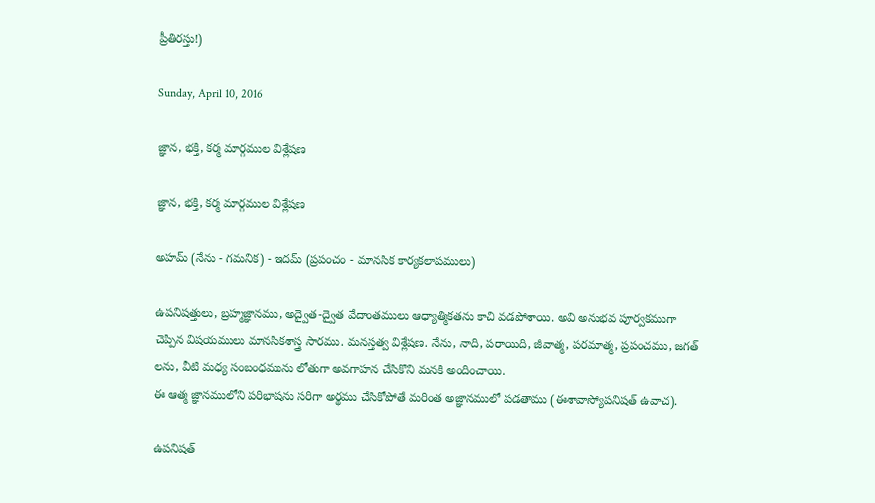ప్రీతిరస్తు!)

Sunday, April 10, 2016

జ్ఞాన, భక్తి, కర్మ మార్గముల విశ్లేషణ

జ్ఞాన, భక్తి, కర్మ మార్గముల విశ్లేషణ

అహమ్ (నేను - గమనిక) - ఇదమ్ (ప్రపంచం - మానసిక కార్యకలాపములు)

ఉపనిషత్తులు, బ్రహ్మజ్ఞానము, అద్వైత-ద్వైత వేదాంతములు ఆధ్యాత్మికతను కాచి వడపోశాయి. అవి అనుభవ పూర్వకముగా చెప్పిన విషయములు మానసికశాస్త్ర సారము. మనస్తత్వ విశ్లేషణ. నేను, నాది, పరాయిది, జీవాత్మ, పరమాత్మ, ప్రపంచము, జగత్ లను, వీటి మధ్య సంబంధమును లోతుగా అవగాహన చేసికొని మనకి అందించాయి.
ఈ ఆత్మ జ్ఞానములోని పరిభాషను సరిగా అర్థము చేసికోపోతే మరింత అజ్ఞానములో పడతాము (ఈశావాస్యోపనిషత్ ఉవాచ).

ఉపనిషత్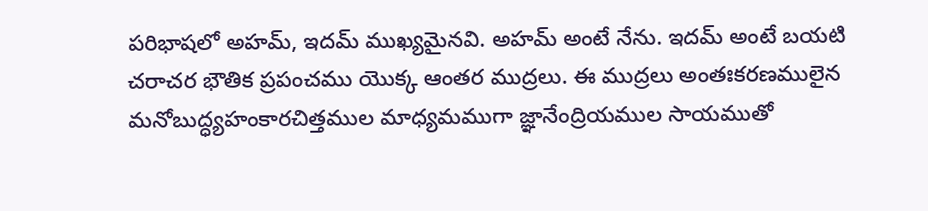పరిభాషలో అహమ్, ఇదమ్ ముఖ్యమైనవి. అహమ్ అంటే నేను. ఇదమ్ అంటే బయటి చరాచర భౌతిక ప్రపంచము యొక్క ఆంతర ముద్రలు. ఈ ముద్రలు అంతఃకరణములైన మనోబుద్ధ్యహంకారచిత్తముల మాధ్యమముగా జ్ఞానేంద్రియముల సాయముతో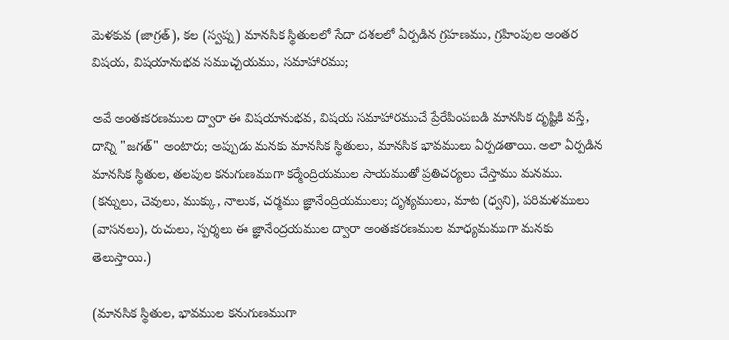మెళకువ (జాగ్రత్), కల (స్వప్న) మానసిక స్థితులలో సేదా దశలలో ఏర్పడిన గ్రహణము, గ్రహింపుల అంతర విషయ, విషయానుభవ సముచ్చయము, సమాహారము;

అవే అంతఃకరణముల ద్వారా ఈ విషయానుభవ, విషయ సమాహారముచే ప్రేరేపింపబడి మానసిక దృష్టికి వస్తే, దాన్ని‌ "జగత్" అంటారు; అప్పుడు మనకు మానసిక స్థితులు, మానసిక భావములు ఏర్పడతాయి. అలా ఏర్పడిన మానసిక స్థితుల, తలపుల కనుగుణముగా కర్మేంద్రియముల సాయముతో ప్రతిచర్యలు చేస్తాము మనము.
(కన్నులు, చెవులు, ముక్కు, నాలుక, చర్మము జ్ఞానేంద్రియములు; దృశ్యములు, మాట‌ (ధ్వని), పరిమళములు (వాసనలు), రుచులు, స్పర్శలు ఈ జ్ఞానేంద్రయముల ద్వారా అంతఃకరణముల మాధ్యమముగా మనకు తెలుస్తాయి.)

(మానసిక స్థితుల, భావముల కనుగుణముగా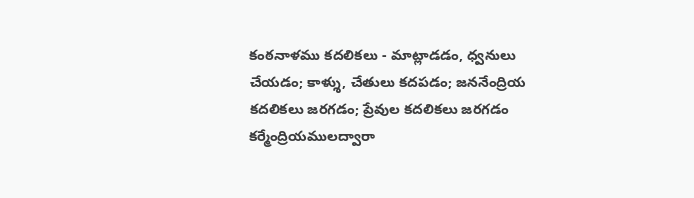కంఠనాళము కదలికలు - మాట్లాడడం, ధ్వనులు చేయడం; కాళ్శు, చేతులు కదపడం; జననేంద్రియ కదలికలు జరగడం; ప్రేవుల కదలికలు జరగడం కర్మేంద్రియములద్వారా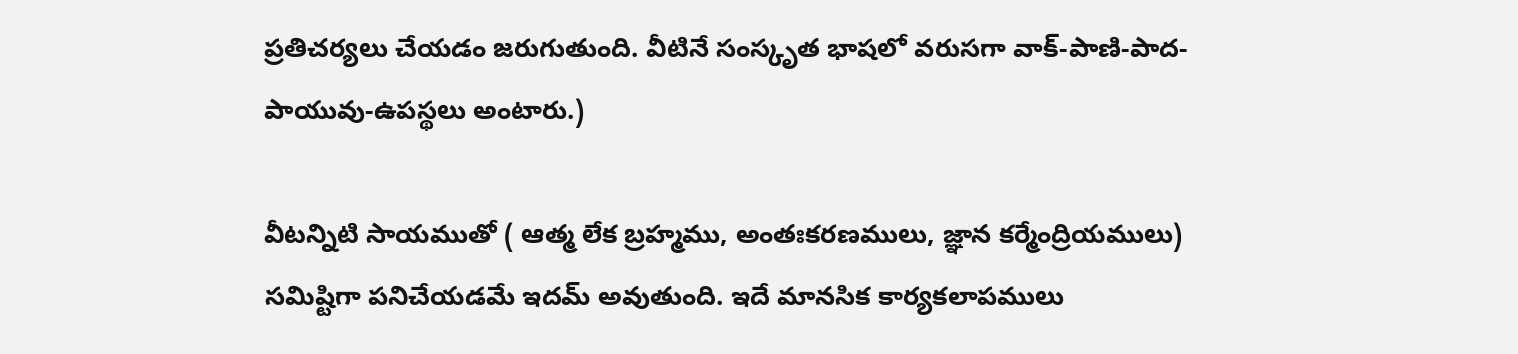ప్రతిచర్యలు చేయడం జరుగుతుంది. వీటినే సంస్కృత భాషలో వరుసగా వాక్-పాణి-పాద-పాయువు-ఉపస్థలు అంటారు.)

వీటన్నిటి సాయముతో ( ఆత్మ లేక బ్రహ్మము‌, అంతఃకరణములు, జ్ఞాన కర్మేంద్రియములు) సమిష్టిగా పనిచేయడమే ఇదమ్ అవుతుంది. ఇదే మానసిక కార్యకలాపములు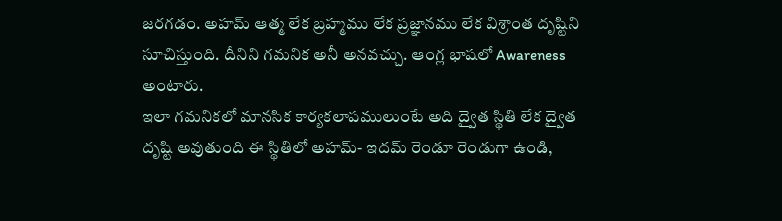జరగడం. అహమ్ ఆత్మ లేక బ్రహ్మము‌ లేక ప్రజ్ఞానము లేక విశ్రాంత దృష్టిని సూచిస్తుంది. దీనిని గమనిక అనీ అనవచ్చు. ఆంగ్ల భాషలో Awareness అంటారు.
ఇలా గమనికలో మానసిక కార్యకలాపములుంటే అది ద్వైత స్థితి లేక ద్వైత దృష్టి అవుతుంది ఈ స్థితిలో అహమ్- ఇదమ్ రెండూ రెండుగా ఉండి,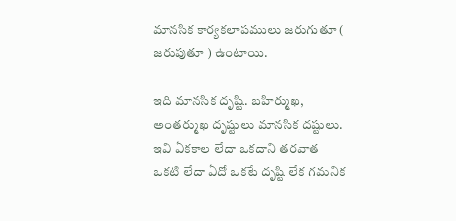మానసిక కార్యకలాపములు జరుగుతూ ( జరుపుతూ ) ఉంటాయి.

ఇది మానసిక దృష్టి. బహిర్ముఖ, అంతర్ముఖ దృష్టులు మానసిక దష్టులు. ఇవి ఏకకాల లేదా ఒకదాని తరవాత ఒకటి లేదా ఏదో ఒకటే దృష్టి లేక గమనిక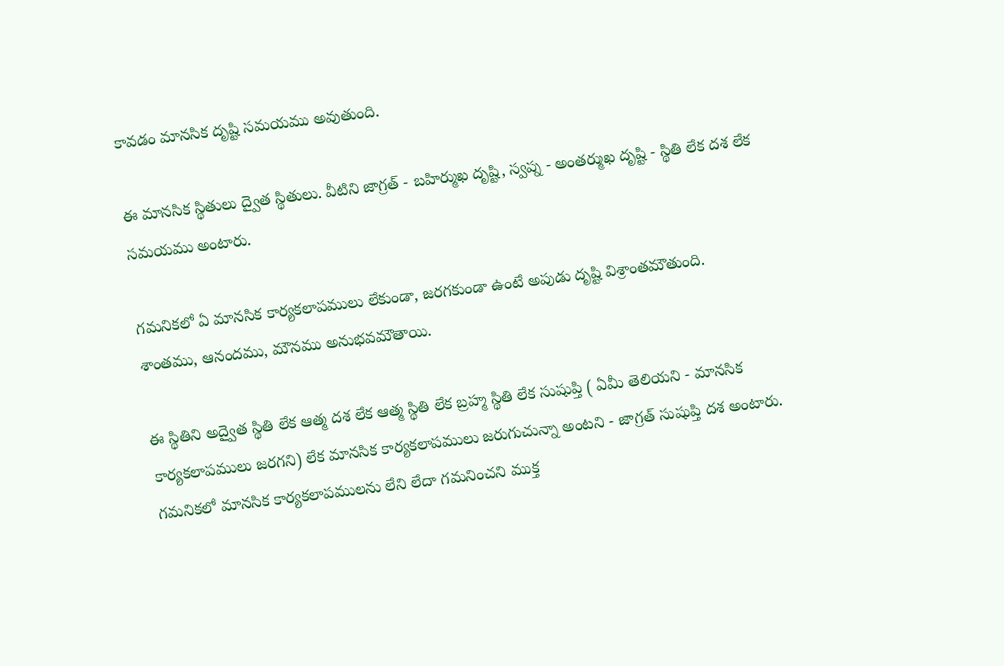కావడం మానసిక దృష్టి సమయము అవుతుంది.

ఈ మానసిక స్థితులు ద్వైత స్థితులు. వీటిని జాగ్రత్ - బహిర్ముఖ దృష్టి, స్వప్న - అంతర్ముఖ దృష్టి - స్థితి లేక దశ లేక సమయము అంటారు.

గమనికలో ఏ మానసిక కార్యకలాపములు లేకుండా, జరగకుండా ఉంటే అపుడు దృష్టి విశ్రాంతమౌతుంది. శాంతము, ఆనందము, మౌనము అనుభవమౌతాయి.

ఈ స్థితిని అద్వైత స్థితి లేక ఆత్మ దశ లేక ఆత్మ స్థితి లేక బ్రహ్మ స్థితి లేక సుషుప్తి ( ఏమీ తెలియని - మానసిక కార్యకలాపములు జరగని) లేక మానసిక కార్యకలాపములు జరుగుచున్నా అంటని - జాగ్రత్ సుషుప్తి దశ అంటారు.
గమనికలో మానసిక కార్యకలాపములను లేని లేదా గమనించని ముక్త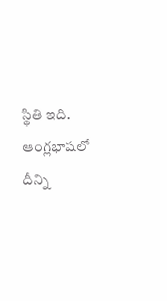స్థితి ఇది. ఆంగ్లభాషలో దీన్ని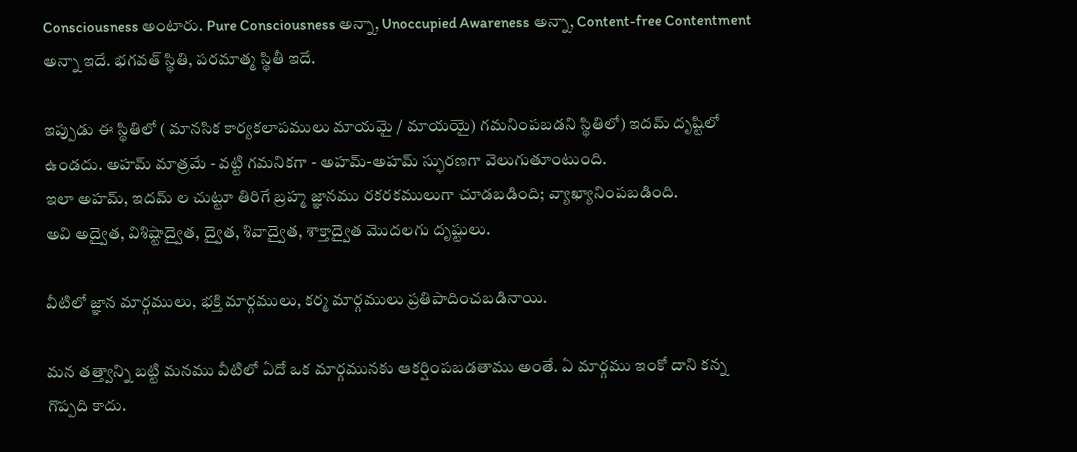Consciousness అంటారు. Pure Consciousness అన్నా, Unoccupied Awareness అన్నా, Content-free Contentment అన్నా ఇదే. భగవత్ స్థితి, పరమాత్మ స్థితీ ఇదే.

ఇప్పుడు ఈ స్థితిలో ( మానసిక కార్యకలాపములు మాయమై / మాయయై) గమనింపబడని స్థితిలో) ఇదమ్ దృష్టిలో ఉండదు. అహమ్ మాత్రమే - వట్టి గమనికగా‌ - అహమ్-అహమ్ స్ఫురణగా వెలుగుతూంటుంది.
ఇలా అహమ్, ఇదమ్ ల చుట్టూ తిరిగే బ్రహ్మ జ్ఞానము రకరకములుగా చూడబడింది; వ్యాఖ్యానింపబడింది.
అవి అద్వైత, విశిష్టాద్వైత, ద్వైత, శివాద్వైత, శాక్తాద్వైత మొదలగు దృష్టులు.

వీటిలో జ్ఞాన మార్గములు, భక్తి మార్గములు, కర్మ మార్గములు ప్రతిపాదించబడినాయి.

మన తత్త్వాన్ని‌ బట్టి మనము వీటిలో ఏదో ఒక మార్గమునకు ఆకర్షింపబడతాము అంతే. ఏ మార్గము ఇంకో దాని కన్న గొప్పది కాదు.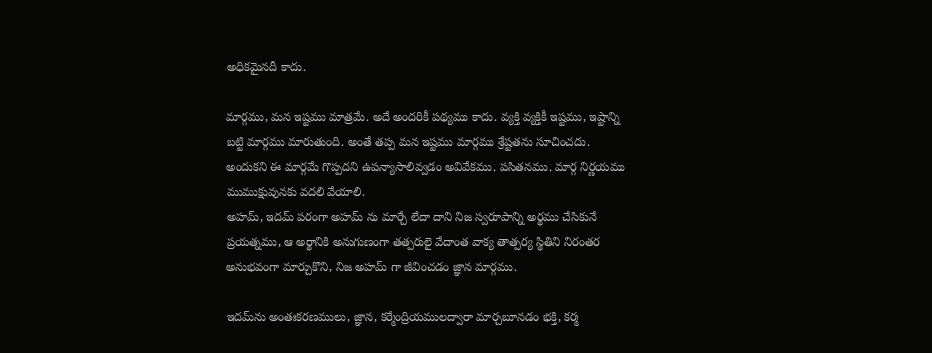అధికమైనదీ కాదు.

మార్గము, మన ఇష్టము‌ మాత్రమే. అదే అందరికీ పథ్యము కాదు. వ్యక్తి వ్యక్తికీ ఇష్టము, ఇష్టాన్ని బట్టి మార్గము మారుతుంది. అంతే తప్ప మన ఇష్టము మార్గము శ్రేష్టతను సూచించదు. అందుకని ఈ మార్గమే గొప్పదని ఉపన్యాసాలివ్వడం అవివేకము. పసితనము. మార్గ నిర్ణయము ముముక్షువునకు వదలి వేయాలి.
అహమ్, ఇదమ్ పరంగా అహమ్ ను మార్చే లేదా దాని నిజ స్వరూపాన్ని అర్థము చేసికునే ప్రయత్నము, ఆ అర్థానికి అనుగుణంగా తత్పరులై వేదాంత వాక్య తాత్పర్య స్థితిని నిరంతర అనుభవంగా‌ మార్చుకొని, నిజ అహమ్ గా జీవించడం జ్ఞాన మార్గము.

ఇదమ్‌ను అంతఃకరణములు, జ్ఞాన, కర్మేంద్రియములద్వారా మార్చబూనడం భక్తి, కర్మ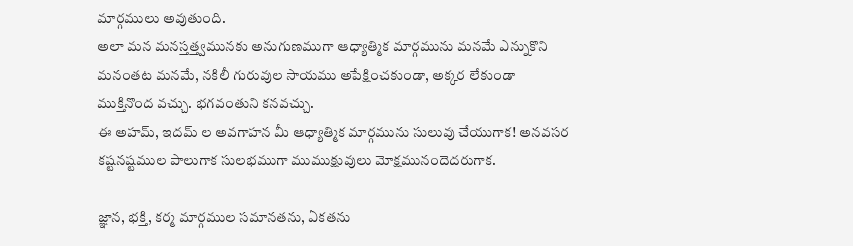మార్గములు అవుతుంది.
అలా మన మనస్తత్త్వము‌నకు అనుగుణముగా ఆధ్యాత్మిక మార్గమును మనమే ఎన్నుకొని మనంతట‌ మనమే, నకిలీ గురువుల సాయము అపేక్షించకుండా, అక్కర లేకుండా ముక్తినొంద వచ్చు. భగవంతుని కనవచ్చు.
ఈ అహమ్, ఇదమ్ ల‌ అవగాహన మీ ఆధ్యాత్మిక మార్గమును సులువు చేయుగాక! అనవసర కష్టనష్టముల పాలుగాక సులభముగా ముముక్షువులు మోక్షమునందెదరుగాక.

జ్ఞాన, భక్తి, కర్మ మార్గముల సమానతను, ఏకతను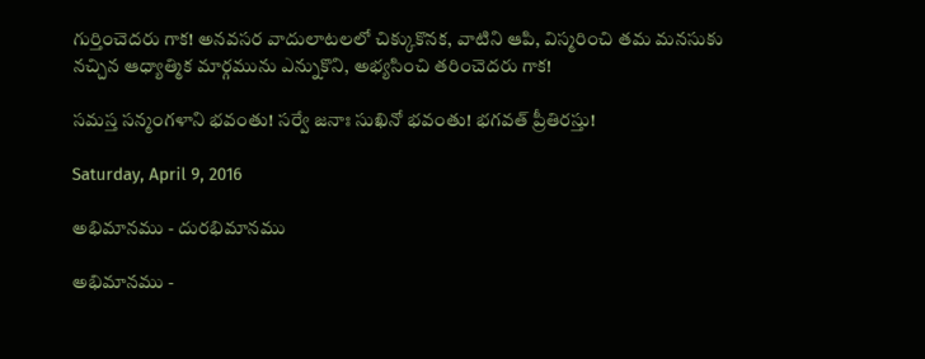గుర్తించెదరు గాక! అనవసర వాదులాటలలో చిక్కుకొనక, వాటిని ఆపి, విస్మరించి తమ మనసుకు నచ్చిన ఆధ్యాత్మిక మార్గమును ఎన్నుకొని, అభ్యసించి తరించెదరు గాక!

సమస్త సన్మంగళాని భవంతు! సర్వే జనాః సుఖినో భవంతు! భగవత్ ప్రీతిరస్తు!

Saturday, April 9, 2016

అభిమానము - దురభిమానము

అభిమానము -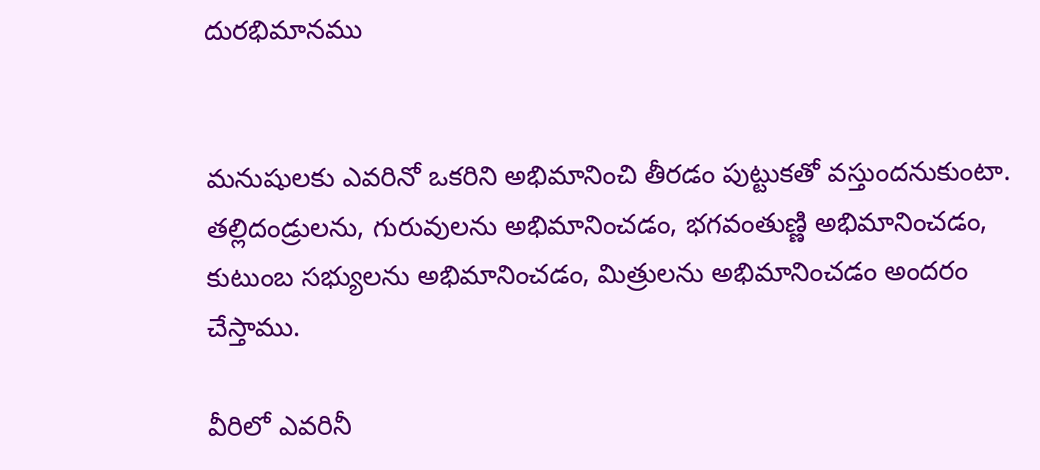దురభిమానము


మనుషులకు ఎవరినో ఒకరిని అభిమానించి తీరడం పుట్టుకతో వస్తుందనుకుంటా. తల్లిదండ్రులను, గురువులను అభిమానించడం, భగవంతుణ్ణి అభిమానించడం, కుటుంబ సభ్యులను అభిమానించడం, మిత్రులను అభిమానించడం అందరం చేస్తాము.

వీరిలో ఎవరినీ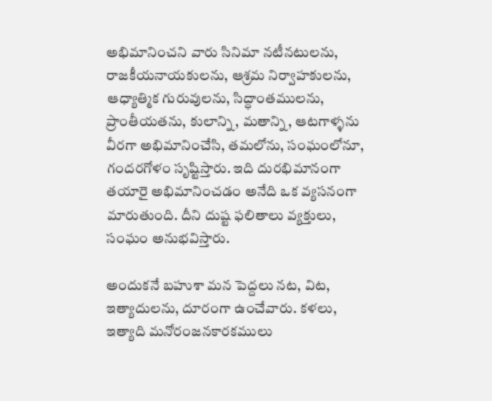అభిమానించని వారు సినిమా నటీనటులను, రాజకీయనాయకులను, ఆశ్రమ నిర్వాహకులను, ఆధ్యాత్మిక గురువులను, సిద్ధాంతములను, ప్రాంతీయతను, కులాన్ని, మతాన్ని, ఆటగాళ్ళను వీరగా అభిమానించేసి, తమలోను, సంఘంలోనూ, గందరగోళం సృష్టిస్తారు. ఇది దురభిమానంగా తయారై అభిమానించడం అనేది ఒక వ్యసనంగా మారుతుంది. దీని దుష్ట ఫలితాలు వ్యక్తులు, సంఘం అనుభవిస్తారు.

అందుకనే బహుశా మన పెద్దలు నట, విట, ఇత్యాదులను, దూరంగా ఉంచేవారు. కళలు, ఇత్యాది మనోరంజనకారకములు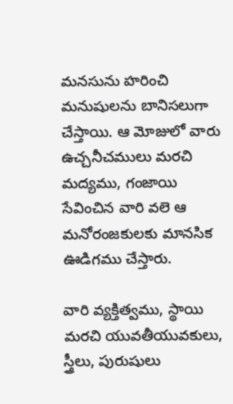మనసును హరించి మనుషులను బానిసలుగా చేస్తాయి. ఆ మోజులో వారు ఉచ్చనీచములు మరచి మద్యము, గంజాయి సేవించిన వారి వలె ఆ మనోరంజకులకు మానసిక ఊడిగము చేస్తారు.

వారి వ్యక్తిత్వము, స్థాయి మరచి యువతీయువకులు, స్త్రీలు, పురుషులు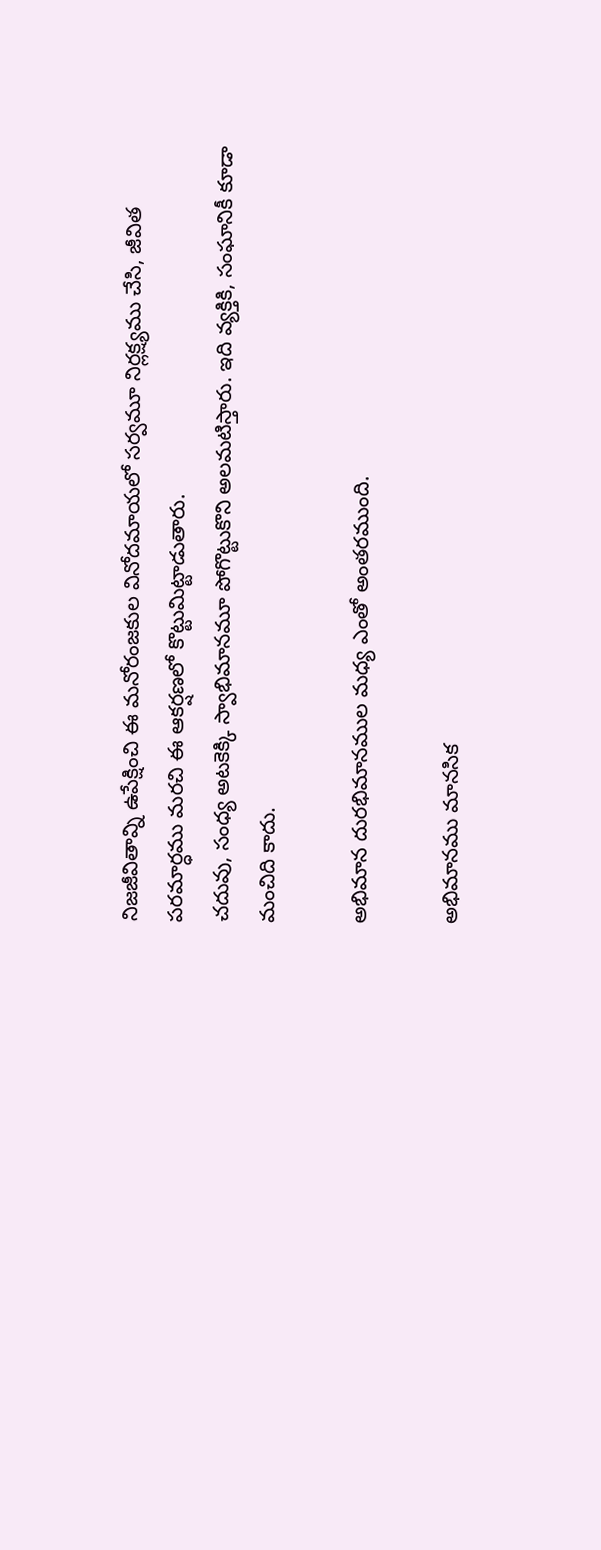నిజజీవితావ్ని ఉపేక్షించి ఈ మనోరంజకుల వినోదమాయలో సర్వమూ నిర్లక్ష్యము చేసి, జీవిత పరమార్ధము మరచి ఈ ఆకర్షణలో కొట్టుమిట్టాడుతారు.
చదువు, సంధ్య అటకెక్కి స్వాభిమానమూ పోగొట్టుకొని అలమటిస్తారు. ఇది వ్యక్తికి, సంఘానికీ కూడా మంచిది కాదు.

అభిమాన దురభిమానముల మధ్య ఎంతో అంతరముంది.

అభిమానము మానసిక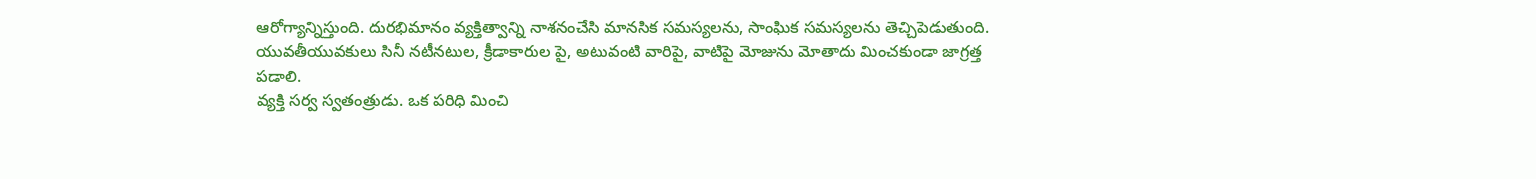ఆరోగ్యాన్నిస్తుంది. దురభిమానం వ్యక్తిత్వాన్ని నాశనంచేసి మానసిక సమస్యలను, సాంఘిక సమస్యలను తెచ్చిపెడుతుంది. యువతీయువకులు సినీ నటీనటుల, క్రీడాకారుల పై, అటువంటి వారిపై, వాటిపై మోజును మోతాదు మించకుండా జాగ్రత్త పడాలి.
వ్యక్తి సర్వ స్వతంత్రుడు. ఒక పరిధి మించి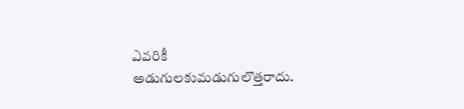ఎవరికీ అడుగులకుమడుగులొత్తరాదు.